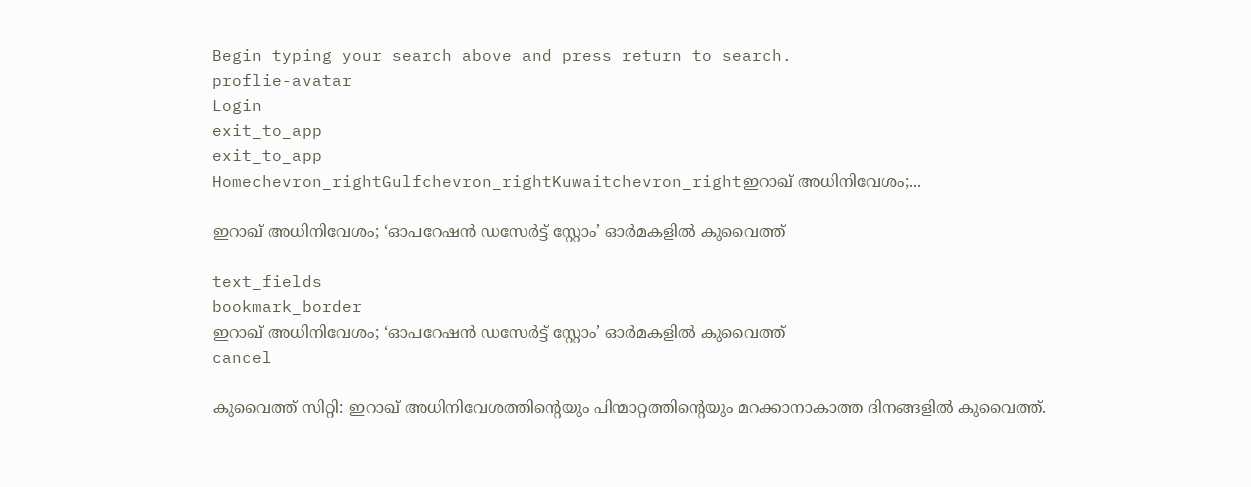Begin typing your search above and press return to search.
proflie-avatar
Login
exit_to_app
exit_to_app
Homechevron_rightGulfchevron_rightKuwaitchevron_rightഇറാഖ് അധിനിവേശം;...

ഇറാഖ് അധിനിവേശം; ‘ഓപറേഷൻ ഡസേർട്ട് സ്റ്റോം’ ഓർമകളിൽ കുവൈത്ത്

text_fields
bookmark_border
ഇറാഖ് അധിനിവേശം; ‘ഓപറേഷൻ ഡസേർട്ട് സ്റ്റോം’ ഓർമകളിൽ കുവൈത്ത്
cancel

കുവൈത്ത് സിറ്റി: ഇറാഖ് അധിനിവേശത്തിന്റെയും പിന്മാറ്റത്തിന്റെയും മറക്കാനാകാത്ത ദിനങ്ങളിൽ കുവൈത്ത്.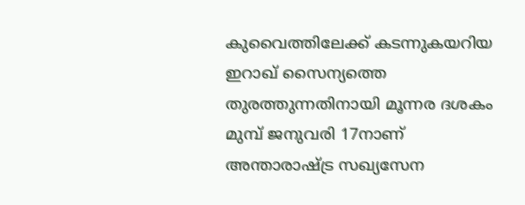കുവൈത്തിലേക്ക് കടന്നുകയറിയ ഇറാഖ് സൈന്യത്തെ തുരത്തുന്നതിനായി മൂന്നര ദശകം മുമ്പ് ജനുവരി 17നാണ് അന്താരാഷ്ട്ര സഖ്യസേന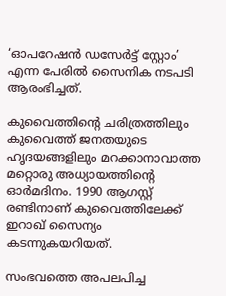‘ഓപറേഷൻ ഡസേർട്ട് സ്റ്റോം’ എന്ന പേരിൽ സൈനിക നടപടി ആരംഭിച്ചത്.

കുവൈത്തിന്റെ ചരിത്രത്തിലും കുവൈത്ത് ജനതയുടെ ഹൃദയങ്ങളിലും മറക്കാനാവാത്ത മറ്റൊരു അധ്യായത്തിന്റെ ഓർമദിനം. 1990 ആഗസ്റ്റ് രണ്ടിനാണ് കുവൈത്തിലേക്ക് ഇറാഖ് സൈന്യം കടന്നുകയറിയത്.

സംഭവത്തെ അപലപിച്ച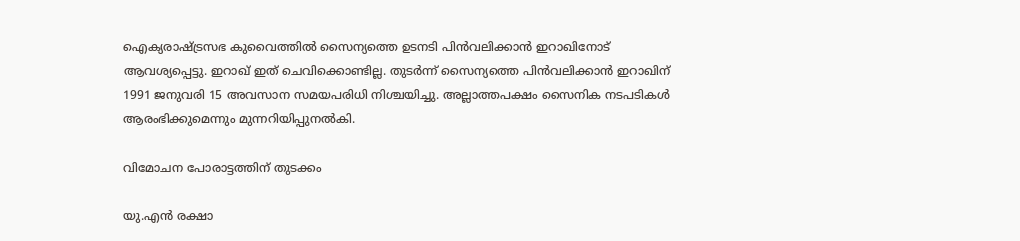ഐക്യരാഷ്ട്രസഭ കുവൈത്തിൽ സൈന്യത്തെ ഉടനടി പിൻവലിക്കാൻ ഇറാഖിനോട് ആവശ്യപ്പെട്ടു. ഇറാഖ് ഇത് ചെവിക്കൊണ്ടില്ല. തുടർന്ന് സൈന്യത്തെ പിൻവലിക്കാൻ ഇറാഖിന് 1991 ജനുവരി 15 അവസാന സമയപരിധി നിശ്ചയിച്ചു. അല്ലാത്തപക്ഷം സൈനിക നടപടികൾ ആരംഭിക്കുമെന്നും മുന്നറിയിപ്പുനൽകി.

വിമോചന പോരാട്ടത്തിന് തുടക്കം

യു.എൻ രക്ഷാ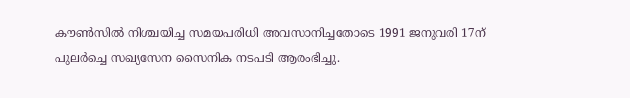കൗൺസിൽ നിശ്ചയിച്ച സമയപരിധി അവസാനിച്ചതോടെ 1991 ജനുവരി 17ന് പുലർച്ചെ സഖ്യസേന സൈനിക നടപടി ആരംഭിച്ചു.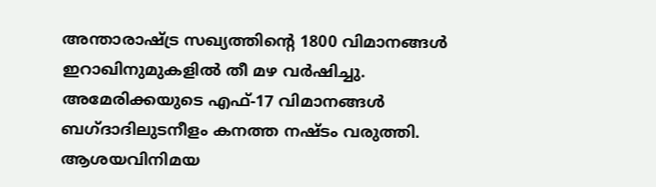അന്താരാഷ്ട്ര സഖ്യത്തിന്റെ 1800 വിമാനങ്ങൾ ഇറാഖിനുമുകളിൽ തീ മഴ വർഷിച്ചു. അമേരിക്കയുടെ എഫ്-17 വിമാനങ്ങൾ ബഗ്ദാദിലുടനീളം കനത്ത നഷ്ടം വരുത്തി. ആശയവിനിമയ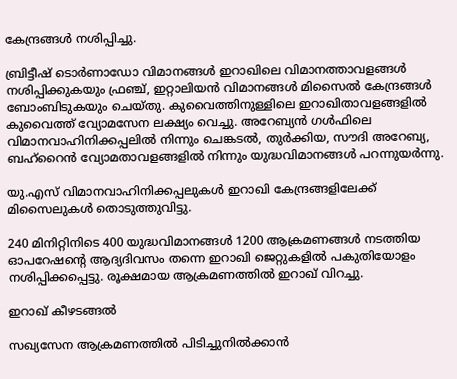കേന്ദ്രങ്ങൾ നശിപ്പിച്ചു.

ബ്രിട്ടീഷ് ടൊർണാഡോ വിമാനങ്ങൾ ഇറാഖിലെ വിമാനത്താവളങ്ങൾ നശിപ്പിക്കുകയും ഫ്രഞ്ച്, ഇറ്റാലിയൻ വിമാനങ്ങൾ മിസൈൽ കേന്ദ്രങ്ങൾ ബോംബിടുകയും ചെയ്തു. കുവൈത്തിനുള്ളിലെ ഇറാഖിതാവളങ്ങളിൽ കുവൈത്ത് വ്യോമസേന ലക്ഷ്യം വെച്ചു. അറേബ്യൻ ഗൾഫിലെ വിമാനവാഹിനിക്കപ്പലിൽ നിന്നും ചെങ്കടൽ, തുർക്കിയ, സൗദി അറേബ്യ, ബഹ്‌റൈൻ വ്യോമതാവളങ്ങളിൽ നിന്നും യുദ്ധവിമാനങ്ങൾ പറന്നുയർന്നു.

യു.എസ് വിമാനവാഹിനിക്കപ്പലുകൾ ഇറാഖി കേന്ദ്രങ്ങളിലേക്ക് മിസൈലുകൾ തൊടുത്തുവിട്ടു.

240 മിനിറ്റിനിടെ 400 യുദ്ധവിമാനങ്ങൾ 1200 ആക്രമണങ്ങൾ നടത്തിയ ഓപറേഷന്റെ ആദ്യദിവസം തന്നെ ഇറാഖി ജെറ്റുകളിൽ പകുതിയോളം നശിപ്പിക്കപ്പെട്ടു. രൂക്ഷമായ ആക്രമണത്തിൽ ഇറാഖ് വിറച്ചു.

ഇറാഖ് കീഴടങ്ങൽ

സഖ്യസേന ആക്രമണത്തിൽ പിടിച്ചുനിൽക്കാൻ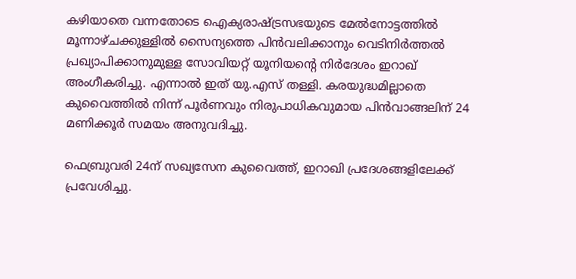കഴിയാതെ വന്നതോടെ ഐക്യരാഷ്ട്രസഭയുടെ മേൽനോട്ടത്തിൽ മൂന്നാഴ്ചക്കുള്ളിൽ സൈന്യത്തെ പിൻവലിക്കാനും വെടിനിർത്തൽ പ്രഖ്യാപിക്കാനുമുള്ള സോവിയറ്റ് യൂനിയന്റെ നിർദേശം ഇറാഖ് അംഗീകരിച്ചു. എന്നാൽ ഇത് യു.എസ് തള്ളി. കരയുദ്ധമില്ലാതെ കുവൈത്തിൽ നിന്ന് പൂർണവും നിരുപാധികവുമായ പിൻവാങ്ങലിന് 24 മണിക്കൂർ സമയം അനുവദിച്ചു.

ഫെബ്രുവരി 24ന് സഖ്യസേന കുവൈത്ത്, ഇറാഖി പ്രദേശങ്ങളിലേക്ക് പ്രവേശിച്ചു.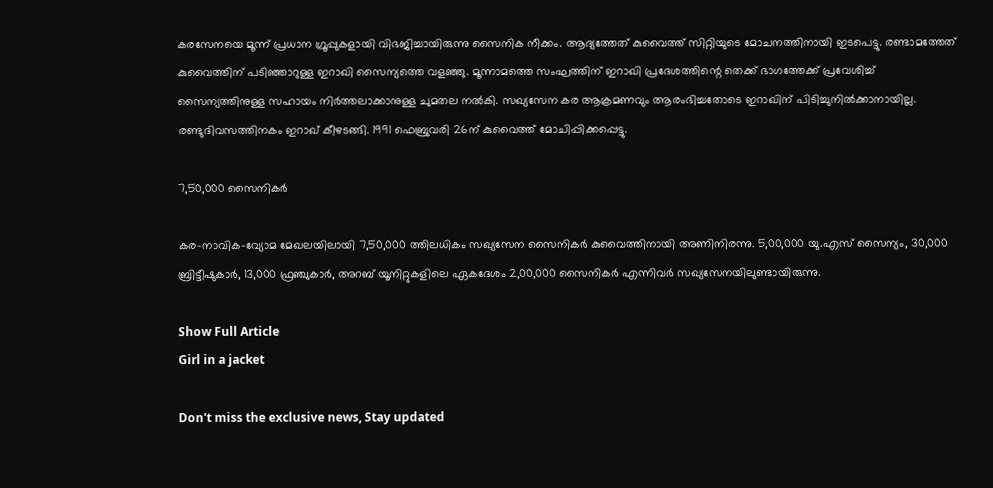കരസേനയെ മൂന്ന് പ്രധാന ഗ്രൂപ്പുകളായി വിഭജിച്ചായിരുന്നു സൈനിക നീക്കം. ആദ്യത്തേത് കുവൈത്ത് സിറ്റിയുടെ മോചനത്തിനായി ഇടപെട്ടു. രണ്ടാമത്തേത് കുവൈത്തിന് പടിഞ്ഞാറുള്ള ഇറാഖി സൈന്യത്തെ വളഞ്ഞു. മൂന്നാമത്തെ സംഘത്തിന് ഇറാഖി പ്രദേശത്തിന്റെ തെക്ക് ഭാഗത്തേക്ക് പ്രവേശിച്ച് സൈന്യത്തിനുള്ള സഹായം നിർത്തലാക്കാനുള്ള ചുമതല നൽകി. സഖ്യസേന കര ആക്രമണവും ആരംഭിച്ചതോടെ ഇറാഖിന് പിടിച്ചുനിൽക്കാനായില്ല. രണ്ടുദിവസത്തിനകം ഇറാഖ് കീഴടങ്ങി. 1991 ഫെബ്രുവരി 26ന് കുവൈത്ത് മോചിപ്പിക്കപ്പെട്ടു.

7,50,000 സൈനികർ

കര-നാവിക-വ്യോമ മേഖലയിലായി 7,50,000 ത്തിലധികം സഖ്യസേന സൈനികർ കുവൈത്തിനായി അണിനിരന്നു. 5,00,000 യു.എസ് സൈന്യം, 30,000 ബ്രിട്ടീഷുകാർ, 13,000 ഫ്രഞ്ചുകാർ, അറബ് യൂനിറ്റുകളിലെ ഏകദേശം 2,00,000 സൈനികർ എന്നിവർ സഖ്യസേനയിലുണ്ടായിരുന്നു.

Show Full Article
Girl in a jacket

Don't miss the exclusive news, Stay updated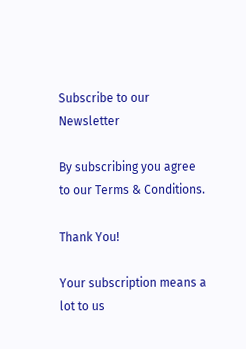Subscribe to our Newsletter

By subscribing you agree to our Terms & Conditions.

Thank You!

Your subscription means a lot to us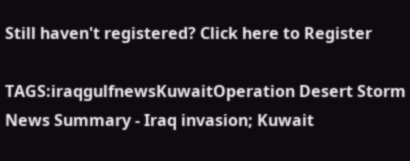Still haven't registered? Click here to Register

TAGS:iraqgulfnewsKuwaitOperation Desert Storm
News Summary - Iraq invasion; Kuwait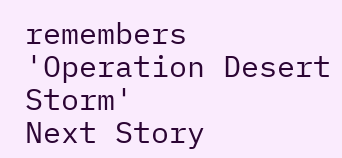remembers 'Operation Desert Storm'
Next Story